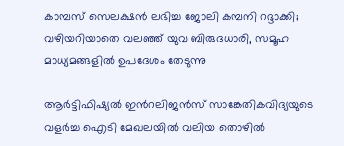കാമ്പസ് സെലക്ഷൻ ലഭിച്ച ജോലി കമ്പനി റദ്ദാക്കി; വഴിയറിയാതെ വലഞ്ഞ് യുവ ബിരുദധാരി, സമൂഹ മാധ്യമങ്ങളിൽ ഉപദേശം തേടുന്നു

ആർട്ടിഫിഷ്യൽ ഇന്‍റലിജൻസ് സാങ്കേതികവിദ്യയുടെ വളർച്ച ഐടി മേഖലയിൽ വലിയ തൊഴിൽ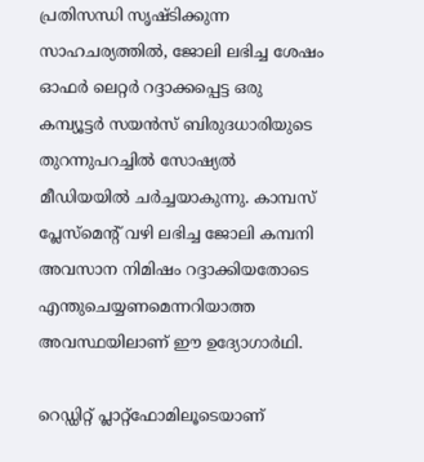പ്രതിസന്ധി സൃഷ്ടിക്കുന്ന സാഹചര്യത്തിൽ, ജോലി ലഭിച്ച ശേഷം ഓഫർ ലെറ്റർ റദ്ദാക്കപ്പെട്ട ഒരു കമ്പ്യൂട്ടർ സയൻസ് ബിരുദധാരിയുടെ തുറന്നുപറച്ചിൽ സോഷ്യൽ മീഡിയയിൽ ചർച്ചയാകുന്നു. കാമ്പസ് പ്ലേസ്‌മെന്‍റ് വഴി ലഭിച്ച ജോലി കമ്പനി അവസാന നിമിഷം റദ്ദാക്കിയതോടെ എന്തുചെയ്യണമെന്നറിയാത്ത അവസ്ഥയിലാണ് ഈ ഉദ്യോഗാർഥി.

റെഡ്ഡിറ്റ് പ്ലാറ്റ്‌ഫോമിലൂടെയാണ്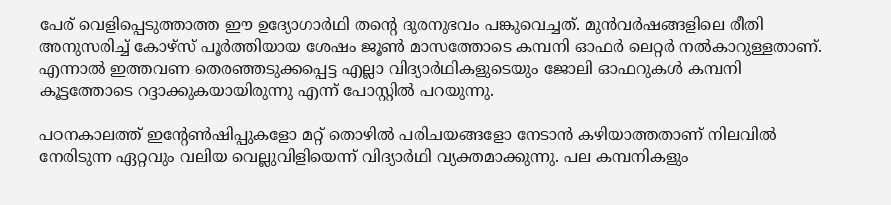പേര് വെളിപ്പെടുത്താത്ത ഈ ഉദ്യോഗാർഥി തന്‍റെ ദുരനുഭവം പങ്കുവെച്ചത്. മുൻവർഷങ്ങളിലെ രീതി അനുസരിച്ച് കോഴ്സ് പൂർത്തിയായ ശേഷം ജൂൺ മാസത്തോടെ കമ്പനി ഓഫർ ലെറ്റർ നൽകാറുള്ളതാണ്. എന്നാൽ ഇത്തവണ തെരഞ്ഞടുക്കപ്പെട്ട എല്ലാ വിദ്യാർഥികളുടെയും ജോലി ഓഫറുകൾ കമ്പനി കൂട്ടത്തോടെ റദ്ദാക്കുകയായിരുന്നു എന്ന് പോസ്റ്റിൽ പറയുന്നു.

പഠനകാലത്ത് ഇന്‍റേൺഷിപ്പുകളോ മറ്റ് തൊഴിൽ പരിചയങ്ങളോ നേടാൻ കഴിയാത്തതാണ് നിലവിൽ നേരിടുന്ന ഏറ്റവും വലിയ വെല്ലുവിളിയെന്ന് വിദ്യാർഥി വ്യക്തമാക്കുന്നു. പല കമ്പനികളും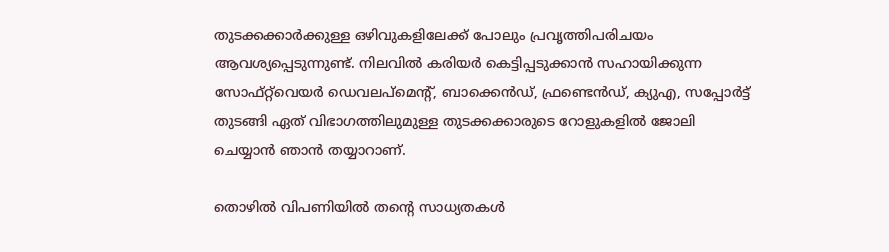തുടക്കക്കാർക്കുള്ള ഒഴിവുകളിലേക്ക് പോലും പ്രവൃത്തിപരിചയം ആവശ്യപ്പെടുന്നുണ്ട്. നിലവിൽ കരിയർ കെട്ടിപ്പടുക്കാൻ സഹായിക്കുന്ന സോഫ്റ്റ്‌വെയർ ഡെവലപ്‌മെന്‍റ്, ബാക്കെൻഡ്, ഫ്രണ്ടെൻഡ്, ക്യുഎ, സപ്പോർട്ട് തുടങ്ങി ഏത് വിഭാഗത്തിലുമുള്ള തുടക്കക്കാരുടെ റോളുകളിൽ ജോലി ചെയ്യാൻ ഞാൻ തയ്യാറാണ്.

തൊഴിൽ വിപണിയിൽ തന്‍റെ സാധ്യതകൾ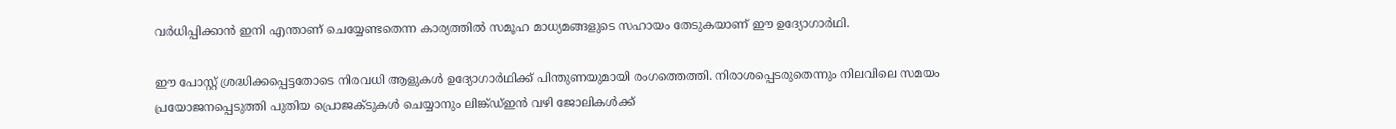വർധിപ്പിക്കാൻ ഇനി എന്താണ് ചെയ്യേണ്ടതെന്ന കാര്യത്തിൽ സമൂഹ മാധ്യമങ്ങളുടെ സഹായം തേടുകയാണ് ഈ ഉദ്യോഗാർഥി.

ഈ പോസ്റ്റ് ശ്രദ്ധിക്കപ്പെട്ടതോടെ നിരവധി ആളുകൾ ഉദ്യോഗാർഥിക്ക് പിന്തുണയുമായി രംഗത്തെത്തി. നിരാശപ്പെടരുതെന്നും നിലവിലെ സമയം പ്രയോജനപ്പെടുത്തി പുതിയ പ്രൊജക്ടുകൾ ചെയ്യാനും ലിങ്ക്ഡ്ഇൻ വഴി ജോലികൾക്ക്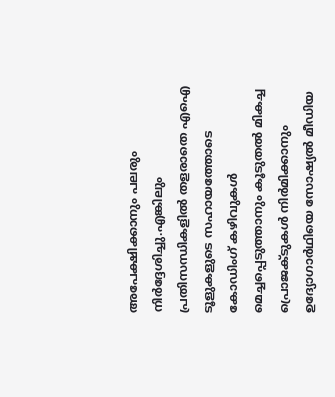അപേക്ഷിക്കാനും പലരും നിർദ്ദേശിച്ചു.എങ്കിലും പ്രതിസന്ധികളിൽ തളരാതെ എഐ ടൂളുകളുടെ സഹായത്തോടെ കോഡിംഗ് കഴിവുകൾ മെച്ചപ്പെടുത്താനും കൂടുതൽ മികച്ച പ്രൊജക്ടുകൾ നിർമിക്കാനും ഉദ്യോഗാർഥിയെ സോഷ്യൽ മീഡിയ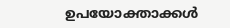ഉപയോക്താക്കൾ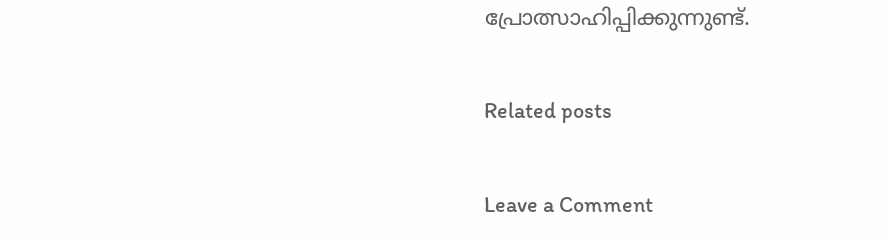പ്രോത്സാഹിപ്പിക്കുന്നുണ്ട്.

Related posts

Leave a Comment